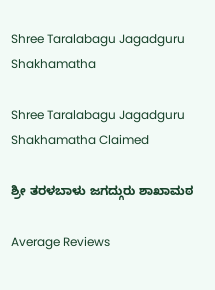Shree Taralabagu Jagadguru Shakhamatha

Shree Taralabagu Jagadguru Shakhamatha Claimed

ಶ್ರೀ ತರಳಬಾಳು ಜಗದ್ಗುರು ಶಾಖಾಮಠ

Average Reviews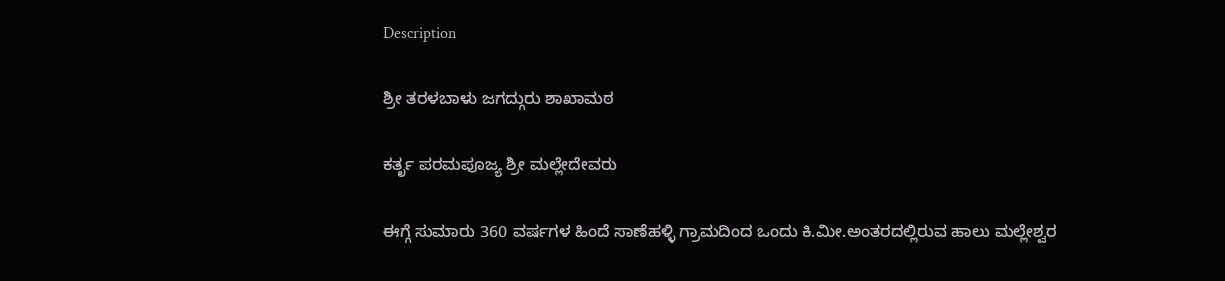Description

ಶ್ರೀ ತರಳಬಾಳು ಜಗದ್ಗುರು ಶಾಖಾಮಠ

ಕರ್ತೃ ಪರಮಪೂಜ್ಯ ಶ್ರೀ ಮಲ್ಲೇದೇವರು

ಈಗ್ಗೆ ಸುಮಾರು 360 ವರ್ಷಗಳ ಹಿಂದೆ ಸಾಣೆಹಳ್ಳಿ ಗ್ರಾಮದಿಂದ ಒಂದು ಕಿ.ಮೀ.ಅಂತರದಲ್ಲಿರುವ ಹಾಲು ಮಲ್ಲೇಶ್ವರ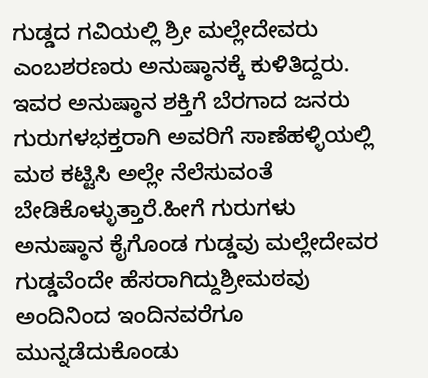ಗುಡ್ಡದ ಗವಿಯಲ್ಲಿ ಶ್ರೀ ಮಲ್ಲೇದೇವರು ಎಂಬಶರಣರು ಅನುಷ್ಠಾನಕ್ಕೆ ಕುಳಿತಿದ್ದರು. ಇವರ ಅನುಷ್ಠಾನ ಶಕ್ತಿಗೆ ಬೆರಗಾದ ಜನರು ಗುರುಗಳಭಕ್ತರಾಗಿ ಅವರಿಗೆ ಸಾಣೆಹಳ್ಳಿಯಲ್ಲಿ ಮಠ ಕಟ್ಟಿಸಿ ಅಲ್ಲೇ ನೆಲೆಸುವಂತೆ ಬೇಡಿಕೊಳ್ಳುತ್ತಾರೆ.ಹೀಗೆ ಗುರುಗಳು ಅನುಷ್ಠಾನ ಕೈಗೊಂಡ ಗುಡ್ಡವು ಮಲ್ಲೇದೇವರ ಗುಡ್ಡವೆಂದೇ ಹೆಸರಾಗಿದ್ದುಶ್ರೀಮಠವು ಅಂದಿನಿಂದ ಇಂದಿನವರೆಗೂ ಮುನ್ನಡೆದುಕೊಂಡು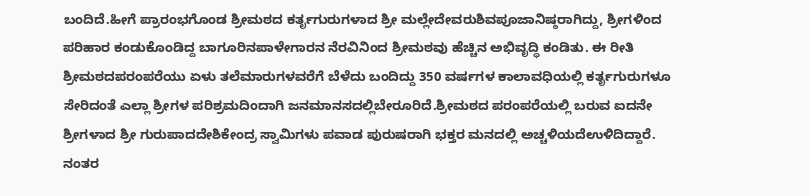ಬಂದಿದೆ.ಹೀಗೆ ಪ್ರಾರಂಭಗೊಂಡ ಶ್ರೀಮಠದ ಕರ್ತೃಗುರುಗಳಾದ ಶ್ರೀ ಮಲ್ಲೇದೇವರುಶಿವಪೂಜಾನಿಷ್ಠರಾಗಿದ್ದು, ಶ್ರೀಗಳಿಂದ ಪರಿಹಾರ ಕಂಡುಕೊಂಡಿದ್ದ ಬಾಗೂರಿನಪಾಳೇಗಾರನ ನೆರವಿನಿಂದ ಶ್ರೀಮಠವು ಹೆಚ್ಚಿನ ಅಭಿವೃದ್ಧಿ ಕಂಡಿತು. ಈ ರೀತಿ ಶ್ರೀಮಠದಪರಂಪರೆಯು ಏಳು ತಲೆಮಾರುಗಳವರೆಗೆ ಬೆಳೆದು ಬಂದಿದ್ದು 350 ವರ್ಷಗಳ ಕಾಲಾವಧಿಯಲ್ಲಿ ಕರ್ತೃಗುರುಗಳೂ ಸೇರಿದಂತೆ ಎಲ್ಲಾ ಶ್ರೀಗಳ ಪರಿಶ್ರಮದಿಂದಾಗಿ ಜನಮಾನಸದಲ್ಲಿಬೇರೂರಿದೆ.ಶ್ರೀಮಠದ ಪರಂಪರೆಯಲ್ಲಿ ಬರುವ ಐದನೇ ಶ್ರೀಗಳಾದ ಶ್ರೀ ಗುರುಪಾದದೇಶಿಕೇಂದ್ರ ಸ್ವಾಮಿಗಳು ಪವಾಡ ಪುರುಷರಾಗಿ ಭಕ್ತರ ಮನದಲ್ಲಿ ಅಚ್ಚಳಿಯದೆಉಳಿದಿದ್ದಾರೆ. ನಂತರ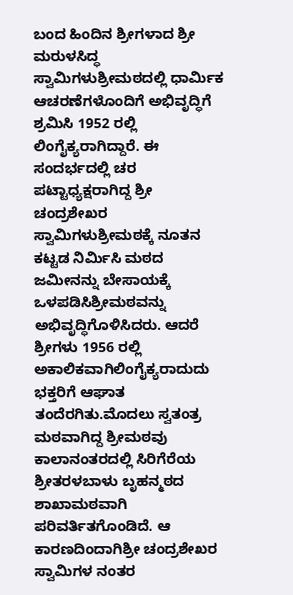ಬಂದ ಹಿಂದಿನ ಶ್ರೀಗಳಾದ ಶ್ರೀ ಮರುಳಸಿದ್ಧ ಸ್ವಾಮಿಗಳುಶ್ರೀಮಠದಲ್ಲಿ ಧಾರ್ಮಿಕ ಆಚರಣೆಗಳೊಂದಿಗೆ ಅಭಿವೃದ್ಧಿಗೆ ಶ್ರಮಿಸಿ 1952 ರಲ್ಲಿ ಲಿಂಗೈಕ್ಯರಾಗಿದ್ದಾರೆ. ಈ ಸಂದರ್ಭದಲ್ಲಿ ಚರ ಪಟ್ಟಾಧ್ಯಕ್ಷರಾಗಿದ್ದ ಶ್ರೀ ಚಂದ್ರಶೇಖರ ಸ್ವಾಮಿಗಳುಶ್ರೀಮಠಕ್ಕೆ ನೂತನ ಕಟ್ಟಡ ನಿರ್ಮಿಸಿ ಮಠದ ಜಮೀನನ್ನು ಬೇಸಾಯಕ್ಕೆ ಒಳಪಡಿಸಿಶ್ರೀಮಠವನ್ನು ಅಭಿವೃದ್ಧಿಗೊಳಿಸಿದರು. ಆದರೆ ಶ್ರೀಗಳು 1956 ರಲ್ಲಿ ಅಕಾಲಿಕವಾಗಿಲಿಂಗೈಕ್ಯರಾದುದು ಭಕ್ತರಿಗೆ ಆಘಾತ ತಂದೆರಗಿತು.ಮೊದಲು ಸ್ವತಂತ್ರ ಮಠವಾಗಿದ್ದ ಶ್ರೀಮಠವು ಕಾಲಾನಂತರದಲ್ಲಿ ಸಿರಿಗೆರೆಯ ಶ್ರೀತರಳಬಾಳು ಬೃಹನ್ಮಠದ ಶಾಖಾಮಠವಾಗಿ ಪರಿವರ್ತಿತಗೊಂಡಿದೆ. ಆ ಕಾರಣದಿಂದಾಗಿಶ್ರೀ ಚಂದ್ರಶೇಖರ ಸ್ವಾಮಿಗಳ ನಂತರ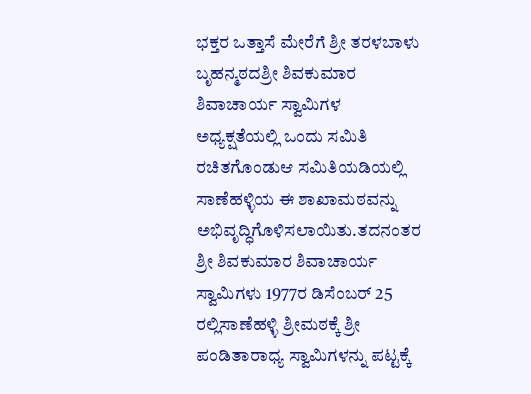ಭಕ್ತರ ಒತ್ತಾಸೆ ಮೇರೆಗೆ ಶ್ರೀ ತರಳಬಾಳು ಬೃಹನ್ಮಠದಶ್ರೀ ಶಿವಕುಮಾರ ಶಿವಾಚಾರ್ಯ ಸ್ವಾಮಿಗಳ ಅಧ್ಯಕ್ಷತೆಯಲ್ಲಿ ಒಂದು ಸಮಿತಿ ರಚಿತಗೊಂಡುಆ ಸಮಿತಿಯಡಿಯಲ್ಲಿ ಸಾಣೆಹಳ್ಳಿಯ ಈ ಶಾಖಾಮಠವನ್ನು ಅಭಿವೃದ್ಧಿಗೊಳಿಸಲಾಯಿತು.ತದನಂತರ ಶ್ರೀ ಶಿವಕುಮಾರ ಶಿವಾಚಾರ್ಯ ಸ್ವಾಮಿಗಳು 1977ರ ಡಿಸೆಂಬರ್ 25 ರಲ್ಲಿಸಾಣೆಹಳ್ಳಿ ಶ್ರೀಮಠಕ್ಕೆ ಶ್ರೀ ಪಂಡಿತಾರಾಧ್ಯ ಸ್ವಾಮಿಗಳನ್ನು ಪಟ್ಟಕ್ಕೆ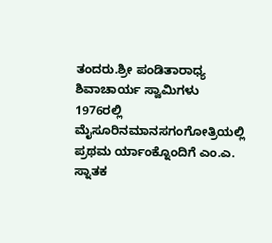ತಂದರು.ಶ್ರೀ ಪಂಡಿತಾರಾಧ್ಯ ಶಿವಾಚಾರ್ಯ ಸ್ವಾಮಿಗಳು 1976ರಲ್ಲಿ ಮೈಸೂರಿನಮಾನಸಗಂಗೋತ್ರಿಯಲ್ಲಿ ಪ್ರಥಮ ರ್ಯಾಂಕ್ನೊಂದಿಗೆ ಎಂ.ಎ. ಸ್ನಾತಕ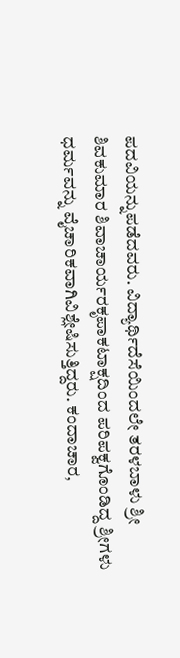ಪದವಿಯನ್ನುಪಡೆದವರು. ವಿದ್ಯಾರ್ಥಿದೆಸೆಯಿಂದಲೇ ತರಳಬಾಳು ಶ್ರೀ ಶಿವಕುಮಾರ ಶಿವಾಚಾರ್ಯರಕೃಪಾಕಟಾಕ್ಷದಿಂದ ಪರಿಪಕ್ವಗೊಂಡಿದ್ದ ಶ್ರೀಗಳು ಧರ್ಮವನ್ನು ವೈಚಾರಿಕವಾಗಿವಿಶ್ಲೇಷಿಸುತ್ತಿದ್ದರು. ಕಂದಾಚಾರ,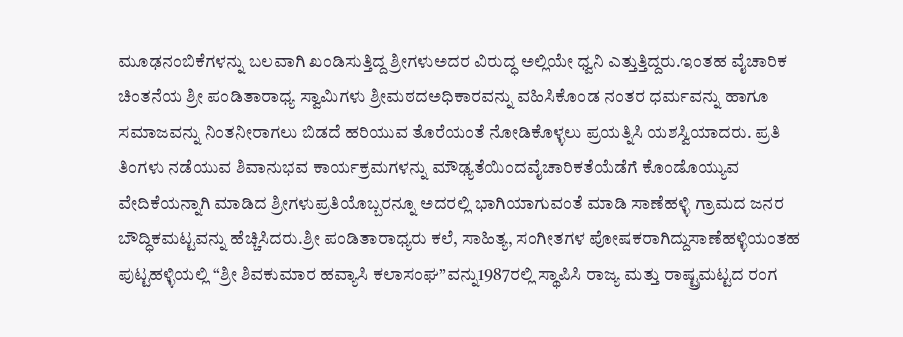ಮೂಢನಂಬಿಕೆಗಳನ್ನು ಬಲವಾಗಿ ಖಂಡಿಸುತ್ತಿದ್ದ ಶ್ರೀಗಳುಅದರ ವಿರುದ್ಧ ಅಲ್ಲಿಯೇ ಧ್ವನಿ ಎತ್ತುತ್ತಿದ್ದರು.ಇಂತಹ ವೈಚಾರಿಕ ಚಿಂತನೆಯ ಶ್ರೀ ಪಂಡಿತಾರಾಧ್ಯ ಸ್ವಾಮಿಗಳು ಶ್ರೀಮಠದಅಧಿಕಾರವನ್ನು ವಹಿಸಿಕೊಂಡ ನಂತರ ಧರ್ಮವನ್ನು ಹಾಗೂ ಸಮಾಜವನ್ನು ನಿಂತನೀರಾಗಲು ಬಿಡದೆ ಹರಿಯುವ ತೊರೆಯಂತೆ ನೋಡಿಕೊಳ್ಳಲು ಪ್ರಯತ್ನಿಸಿ ಯಶಸ್ವಿಯಾದರು. ಪ್ರತಿ ತಿಂಗಳು ನಡೆಯುವ ಶಿವಾನುಭವ ಕಾರ್ಯಕ್ರಮಗಳನ್ನು ಮೌಢ್ಯತೆಯಿಂದವೈಚಾರಿಕತೆಯೆಡೆಗೆ ಕೊಂಡೊಯ್ಯುವ ವೇದಿಕೆಯನ್ನಾಗಿ ಮಾಡಿದ ಶ್ರೀಗಳುಪ್ರತಿಯೊಬ್ಬರನ್ನೂ ಅದರಲ್ಲಿ ಭಾಗಿಯಾಗುವಂತೆ ಮಾಡಿ ಸಾಣೆಹಳ್ಳಿ ಗ್ರಾಮದ ಜನರ ಬೌದ್ಧಿಕಮಟ್ಟವನ್ನು ಹೆಚ್ಚಿಸಿದರು.ಶ್ರೀ ಪಂಡಿತಾರಾಧ್ಯರು ಕಲೆ, ಸಾಹಿತ್ಯ, ಸಂಗೀತಗಳ ಪೋಷಕರಾಗಿದ್ದುಸಾಣೆಹಳ್ಳಿಯಂತಹ ಪುಟ್ಟಹಳ್ಳಿಯಲ್ಲಿ “ಶ್ರೀ ಶಿವಕುಮಾರ ಹವ್ಯಾಸಿ ಕಲಾಸಂಘ”ವನ್ನು1987ರಲ್ಲಿ ಸ್ಥಾಪಿಸಿ ರಾಜ್ಯ ಮತ್ತು ರಾಷ್ಟ್ರಮಟ್ಟದ ರಂಗ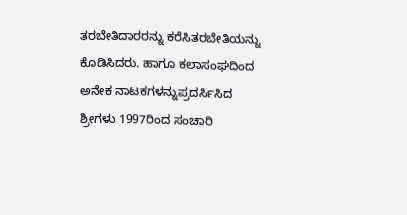ತರಬೇತಿದಾರರನ್ನು ಕರೆಸಿತರಬೇತಿಯನ್ನು ಕೊಡಿಸಿದರು. ಹಾಗೂ ಕಲಾಸಂಘದಿಂದ ಅನೇಕ ನಾಟಕಗಳನ್ನುಪ್ರದರ್ಸಿಸಿದ ಶ್ರೀಗಳು 1997ರಿಂದ ಸಂಚಾರಿ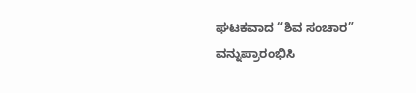ಘಟಕವಾದ “ಶಿವ ಸಂಚಾರ” ವನ್ನುಪ್ರಾರಂಭಿಸಿ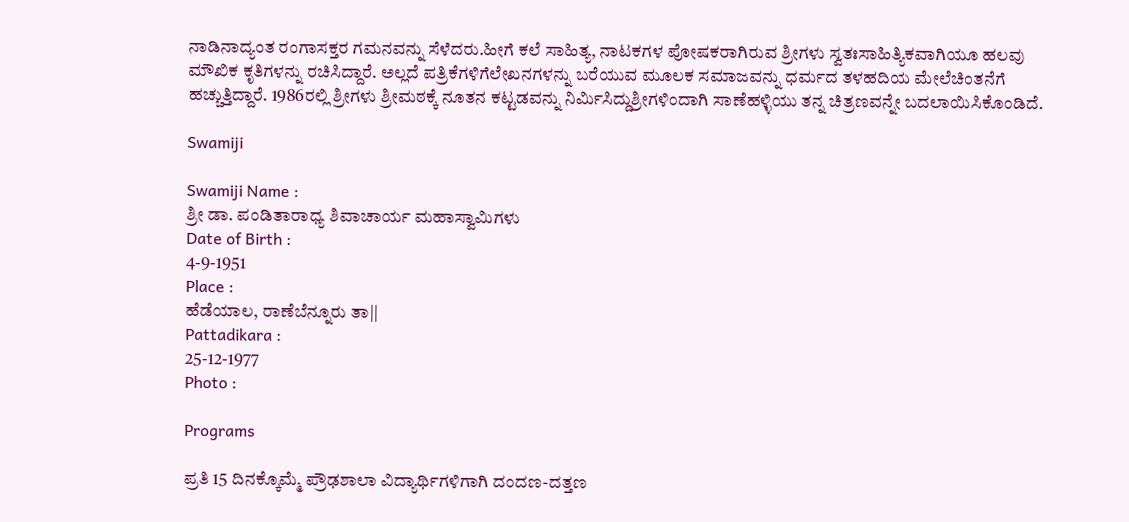ನಾಡಿನಾದ್ಯಂತ ರಂಗಾಸಕ್ತರ ಗಮನವನ್ನು ಸೆಳೆದರು.ಹೀಗೆ ಕಲೆ ಸಾಹಿತ್ಯ, ನಾಟಕಗಳ ಪೋಷಕರಾಗಿರುವ ಶ್ರೀಗಳು ಸ್ವತಃಸಾಹಿತ್ಯಿಕವಾಗಿಯೂ ಹಲವು ಮೌಖಿಕ ಕೃತಿಗಳನ್ನು ರಚಿಸಿದ್ದಾರೆ. ಅಲ್ಲದೆ ಪತ್ರಿಕೆಗಳಿಗೆಲೇಖನಗಳನ್ನು ಬರೆಯುವ ಮೂಲಕ ಸಮಾಜವನ್ನು ಧರ್ಮದ ತಳಹದಿಯ ಮೇಲೆಚಿಂತನೆಗೆ ಹಚ್ಚುತ್ತಿದ್ದಾರೆ. 1986ರಲ್ಲಿ ಶ್ರೀಗಳು ಶ್ರೀಮಠಕ್ಕೆ ನೂತನ ಕಟ್ಟಡವನ್ನು ನಿರ್ಮಿಸಿದ್ದುಶ್ರೀಗಳಿಂದಾಗಿ ಸಾಣೆಹಳ್ಳಿಯು ತನ್ನ ಚಿತ್ರಣವನ್ನೇ ಬದಲಾಯಿಸಿಕೊಂಡಿದೆ.

Swamiji

Swamiji Name :
ಶ್ರೀ ಡಾ. ಪಂಡಿತಾರಾಧ್ಯ ಶಿವಾಚಾರ್ಯ ಮಹಾಸ್ವಾಮಿಗಳು
Date of Birth :
4-9-1951
Place :
ಹೆಡೆಯಾಲ, ರಾಣೆಬೆನ್ನೂರು ತಾ||
Pattadikara :
25-12-1977
Photo :

Programs

ಪ್ರತಿ 15 ದಿನಕ್ಕೊಮ್ಮೆ ಪ್ರೌಢಶಾಲಾ ವಿದ್ಯಾರ್ಥಿಗಳಿಗಾಗಿ ದಂದಣ-ದತ್ತಣ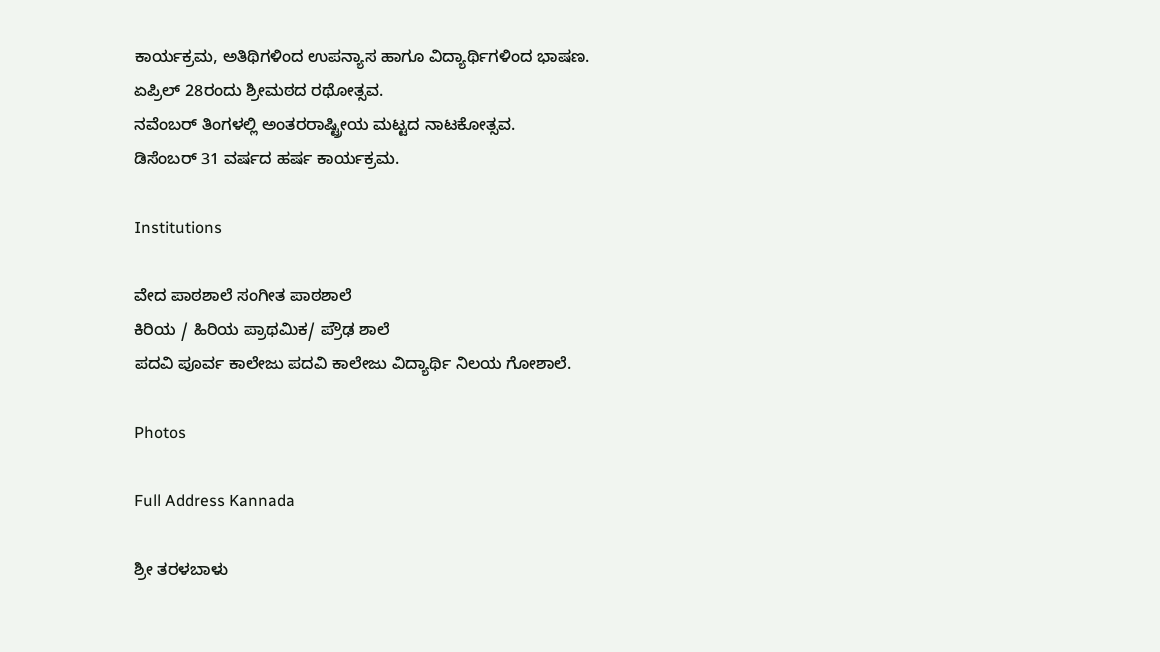ಕಾರ್ಯಕ್ರಮ, ಅತಿಥಿಗಳಿಂದ ಉಪನ್ಯಾಸ ಹಾಗೂ ವಿದ್ಯಾರ್ಥಿಗಳಿಂದ ಭಾಷಣ.
ಏಪ್ರಿಲ್ 28ರಂದು ಶ್ರೀಮಠದ ರಥೋತ್ಸವ.
ನವೆಂಬರ್ ತಿಂಗಳಲ್ಲಿ ಅಂತರರಾಷ್ಟ್ರೀಯ ಮಟ್ಟದ ನಾಟಕೋತ್ಸವ.
ಡಿಸೆಂಬರ್ 31 ವರ್ಷದ ಹರ್ಷ ಕಾರ್ಯಕ್ರಮ.

Institutions

ವೇದ ಪಾಠಶಾಲೆ ಸಂಗೀತ ಪಾಠಶಾಲೆ
ಕಿರಿಯ / ಹಿರಿಯ ಪ್ರಾಥಮಿಕ/ ಪ್ರೌಢ ಶಾಲೆ
ಪದವಿ ಪೂರ್ವ ಕಾಲೇಜು ಪದವಿ ಕಾಲೇಜು ವಿದ್ಯಾರ್ಥಿ ನಿಲಯ ಗೋಶಾಲೆ.

Photos

Full Address Kannada

ಶ್ರೀ ತರಳಬಾಳು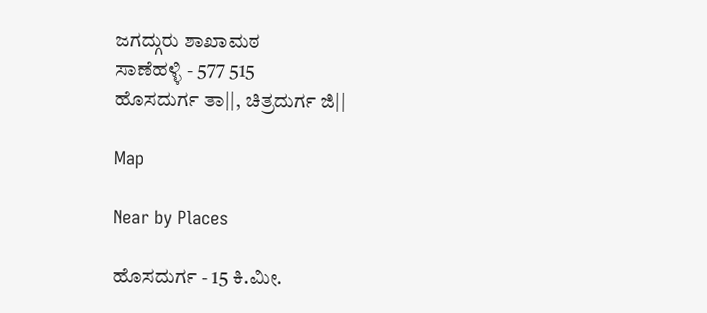ಜಗದ್ಗುರು ಶಾಖಾಮಠ
ಸಾಣೆಹಳ್ಳಿ - 577 515
ಹೊಸದುರ್ಗ ತಾ||, ಚಿತ್ರದುರ್ಗ ಜಿ||

Map

Near by Places

ಹೊಸದುರ್ಗ - 15 ಕಿ.ಮೀ.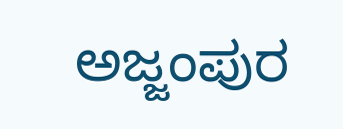ಅಜ್ಜಂಪುರ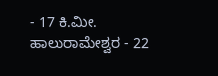- 17 ಕಿ.ಮೀ.
ಹಾಲುರಾಮೇಶ್ವರ - 22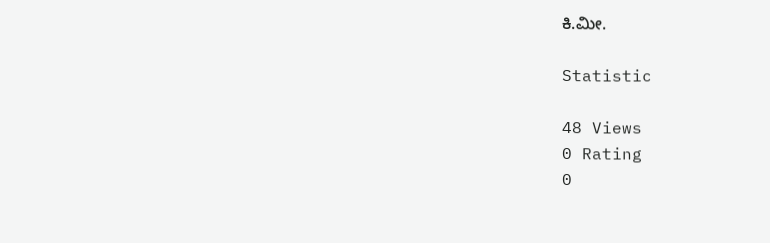ಕಿ.ಮೀ.

Statistic

48 Views
0 Rating
0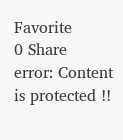Favorite
0 Share
error: Content is protected !!